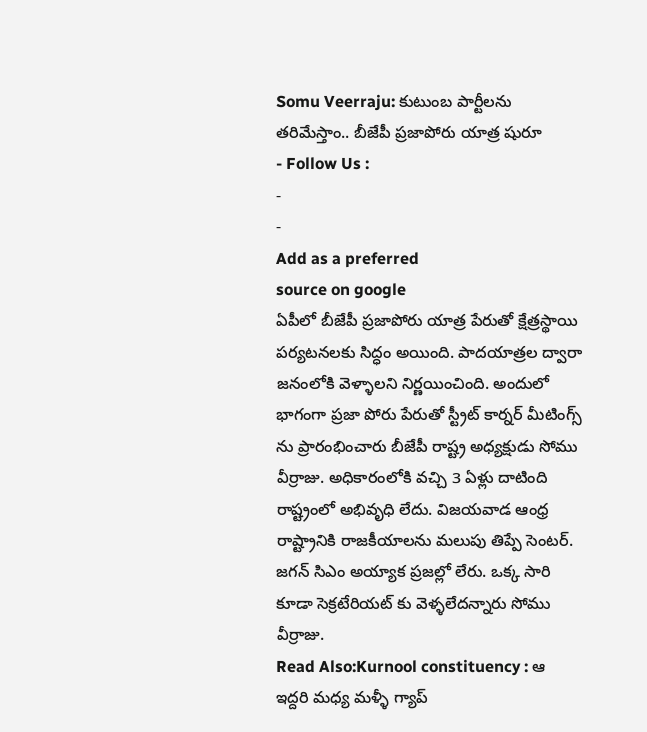Somu Veerraju: కుటుంబ పార్టీలను తరిమేస్తాం.. బీజేపీ ప్రజాపోరు యాత్ర షురూ
- Follow Us :
-
-
Add as a preferred
source on google
ఏపీలో బీజేపీ ప్రజాపోరు యాత్ర పేరుతో క్షేత్రస్థాయి పర్యటనలకు సిద్ధం అయింది. పాదయాత్రల ద్వారా జనంలోకి వెళ్ళాలని నిర్ణయించింది. అందులో భాగంగా ప్రజా పోరు పేరుతో స్ట్రీట్ కార్నర్ మీటింగ్స్ ను ప్రారంభించారు బీజేపీ రాష్ట్ర అధ్యక్షుడు సోము వీర్రాజు. అధికారంలోకి వచ్చి 3 ఏళ్లు దాటింది రాష్ట్రంలో అభివృధి లేదు. విజయవాడ ఆంధ్ర రాష్ట్రానికి రాజకీయాలను మలుపు తిప్పే సెంటర్. జగన్ సిఎం అయ్యాక ప్రజల్లో లేరు. ఒక్క సారి కూడా సెక్రటేరియట్ కు వెళ్ళలేదన్నారు సోము వీర్రాజు.
Read Also:Kurnool constituency : ఆ ఇద్దరి మధ్య మళ్ళీ గ్యాప్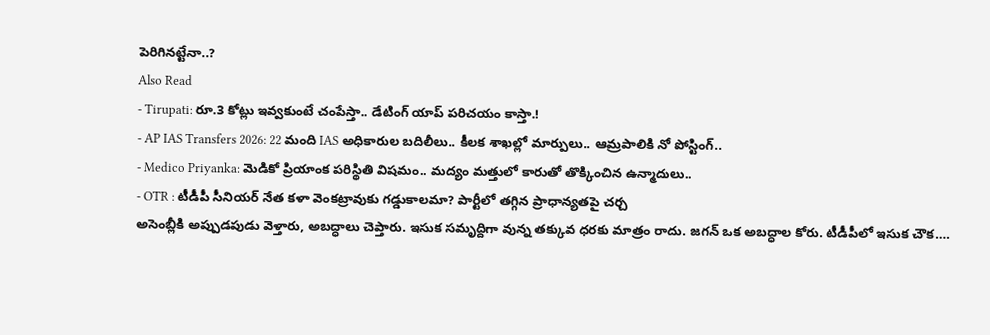పెరిగినట్టేనా..?
Also Read
- Tirupati: రూ.3 కోట్లు ఇవ్వకుంటే చంపేస్తా.. డేటింగ్ యాప్ పరిచయం కాస్తా.!
- AP IAS Transfers 2026: 22 మంది IAS అధికారుల బదిలీలు.. కీలక శాఖల్లో మార్పులు.. ఆమ్రపాలికి నో పోస్టింగ్..
- Medico Priyanka: మెడికో ప్రియాంక పరిస్థితి విషమం.. మద్యం మత్తులో కారుతో తొక్కించిన ఉన్మాదులు..
- OTR : టీడీపీ సీనియర్ నేత కళా వెంకట్రావుకు గడ్డుకాలమా? పార్టీలో తగ్గిన ప్రాధాన్యతపై చర్చ
అసెంబ్లీకి అప్పుడపుడు వెళ్తారు, అబద్ధాలు చెప్తారు. ఇసుక సమృద్దిగా వున్న తక్కువ ధరకు మాత్రం రాదు. జగన్ ఒక అబద్ధాల కోరు. టీడీపీలో ఇసుక చౌక….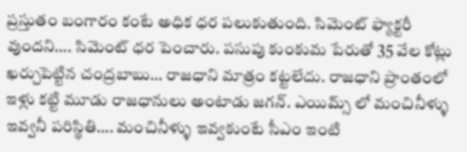ప్రస్తుతం బంగారం కంటే అధిక ధర పలుకుతుంది. సిమెంట్ ఫ్యాక్టరీ వుందని…. సిమెంట్ ధర పెంచారు. పసుపు కుంకుమ పేరుతో 35 వేల కోట్లు ఖర్చుపెట్టిన చంద్రబాబు… రాజధాని మాత్రం కట్టలేదు. రాజధాని ప్రాంతంలో ఇళ్లు కట్టి మూడు రాజధానులు అంటాడు జగన్. ఎయిమ్స్ లో మంచినీళ్ళు ఇవ్వనీ పరిస్థితి…. మంచినీళ్ళు ఇవ్వకుంటే సీఎం ఇంటి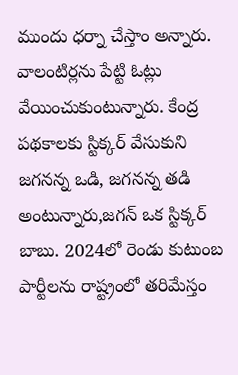ముందు ధర్నా చేస్తాం అన్నారు.
వాలంటిర్లను పేట్టి ఓట్లు వేయించుకుంటున్నారు. కేంద్ర పథకాలకు స్టిక్కర్ వేసుకుని జగనన్న ఒడి, జగనన్న తడి అంటున్నారు,జగన్ ఒక స్టిక్కర్ బాబు. 2024లో రెండు కుటుంబ పార్టీలను రాష్ట్రంలో తరిమేస్తం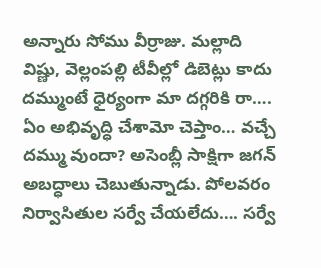అన్నారు సోము వీర్రాజు. మల్లాది విష్ణు, వెల్లంపల్లి టీవీల్లో డిబెట్లు కాదు దమ్ముంటే ధైర్యంగా మా దగ్గరికి రా…. ఏం అభివృద్ధి చేశామో చెప్తాం… వచ్చే దమ్ము వుందా? అసెంబ్లీ సాక్షిగా జగన్ అబద్ధాలు చెబుతున్నాడు. పోలవరం నిర్వాసితుల సర్వే చేయలేదు…. సర్వే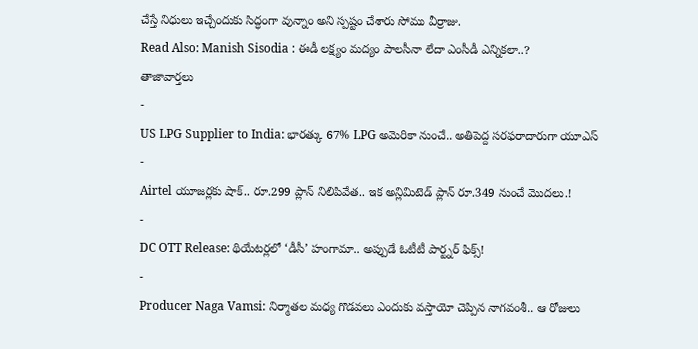చేస్తే నిధులు ఇచ్చేందుకు సిద్ధంగా వున్నాం అని స్పష్టం చేశారు సోము వీర్రాజు.
Read Also: Manish Sisodia : ఈడీ లక్ష్యం మద్యం పాలసీనా లేదా ఎంసీడీ ఎన్నికలా..?
తాజావార్తలు
-
US LPG Supplier to India: భారత్కు 67% LPG అమెరికా నుంచే.. అతిపెద్ద సరఫరాదారుగా యూఎస్
-
Airtel యూజర్లకు షాక్.. రూ.299 ప్లాన్ నిలిపివేత.. ఇక అన్లిమిటెడ్ ప్లాన్ రూ.349 నుంచే మొదలు.!
-
DC OTT Release: థియేటర్లలో ‘డీసీ’ హంగామా.. అప్పుడే ఓటీటీ పార్ట్నర్ ఫిక్స్!
-
Producer Naga Vamsi: నిర్మాతల మధ్య గొడవలు ఎందుకు వస్తాయో చెప్పిన నాగవంశీ.. ఆ రోజులు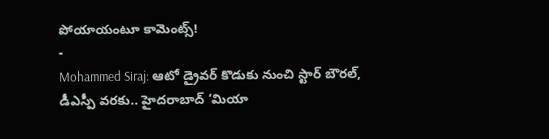పోయాయంటూ కామెంట్స్!
-
Mohammed Siraj: ఆటో డ్రైవర్ కొడుకు నుంచి స్టార్ బౌరల్, డీఎస్పీ వరకు.. హైదరాబాద్ ‘మియా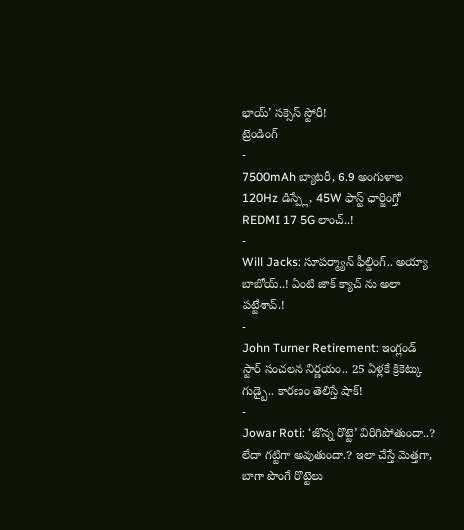భాయ్’ సక్సెస్ స్టోరీ!
ట్రెండింగ్
-
7500mAh బ్యాటరీ, 6.9 అంగుళాల 120Hz డిస్ప్లే, 45W ఫాస్ట్ ఛార్జింగ్తో REDMI 17 5G లాంచ్..!
-
Will Jacks: సూపర్మ్యాన్ ఫీల్డింగ్.. అయ్యా బాబోయ్..! ఏంటి జాక్ క్యాచ్ ను అలా పట్టేశావ్.!
-
John Turner Retirement: ఇంగ్లండ్ స్టార్ సంచలన నిర్ణయం.. 25 ఏళ్లకే క్రికెట్కు గుడ్బై.. కారణం తెలిస్తే షాక్!
-
Jowar Roti: ‘జొన్న రొట్టె’ విరిగిపోతుందా..? లేదా గట్టిగా అవుతుందా.? ఇలా చేస్తే మెత్తగా, బాగా పొంగే రొట్టెలు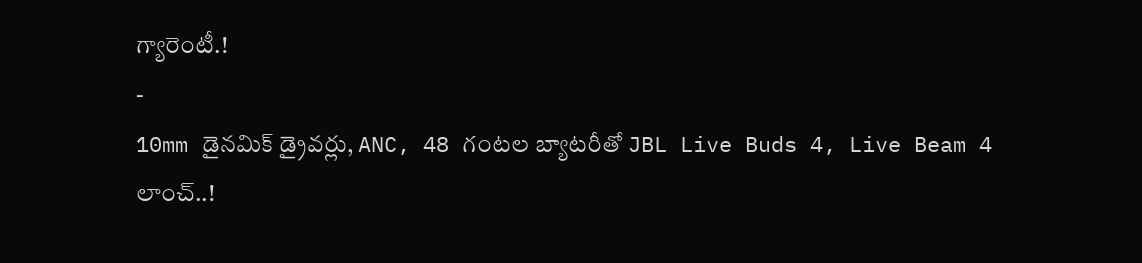గ్యారెంటీ.!
-
10mm డైనమిక్ డ్రైవర్లు, ANC, 48 గంటల బ్యాటరీతో JBL Live Buds 4, Live Beam 4 లాంచ్..!